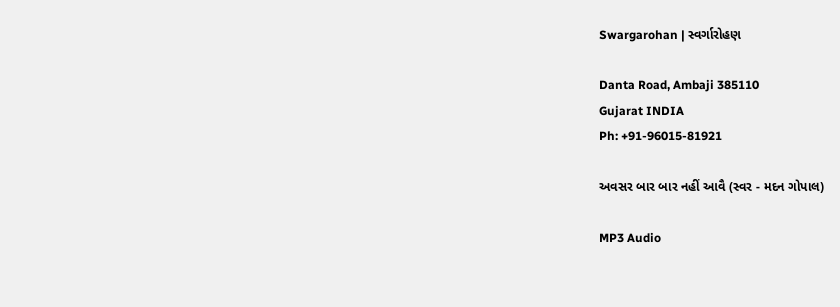Swargarohan | સ્વર્ગારોહણ

Danta Road, Ambaji 385110
Gujarat INDIA
Ph: +91-96015-81921

અવસર બાર બાર નહીં આવૈ (સ્વર - મદન ગોપાલ)

MP3 Audio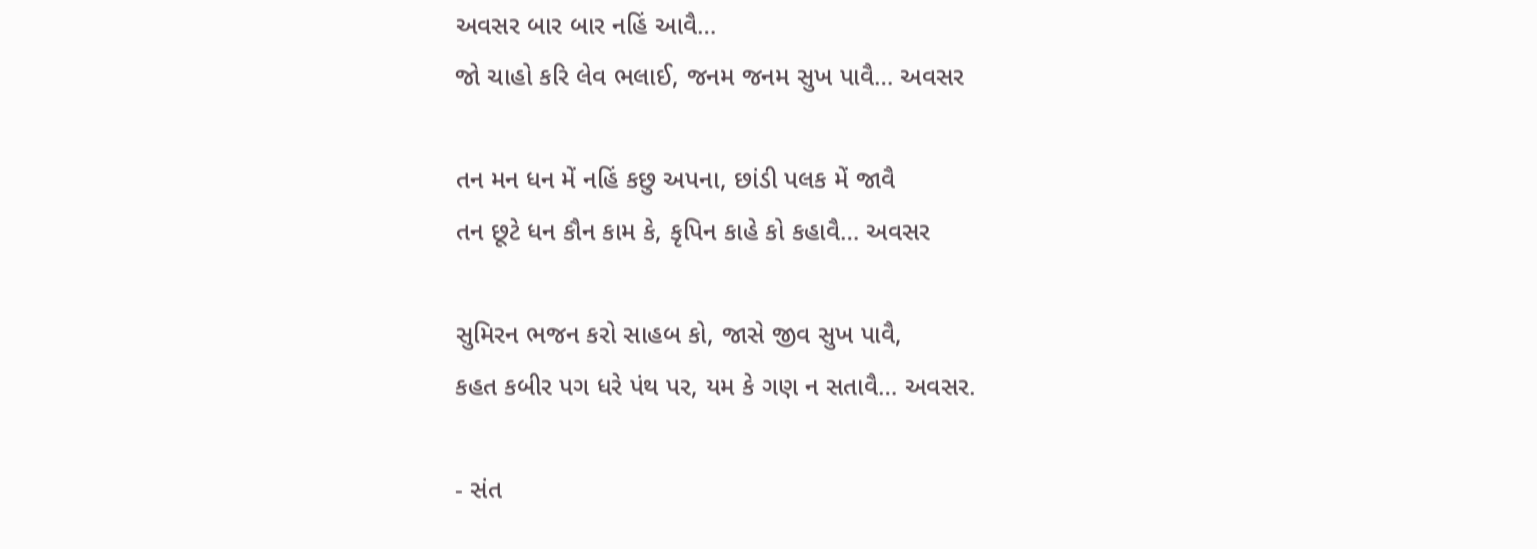અવસર બાર બાર નહિં આવૈ…
જો ચાહો કરિ લેવ ભલાઈ, જનમ જનમ સુખ પાવૈ… અવસર

તન મન ધન મેં નહિં કછુ અપના, છાંડી પલક મેં જાવૈ
તન છૂટે ધન કૌન કામ કે, કૃપિન કાહે કો કહાવૈ… અવસર

સુમિરન ભજન કરો સાહબ કો, જાસે જીવ સુખ પાવૈ,
કહત કબીર પગ ધરે પંથ પર, યમ કે ગણ ન સતાવૈ… અવસર.

- સંત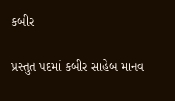કબીર

પ્રસ્તુત પદમાં કબીર સાહેબ માનવ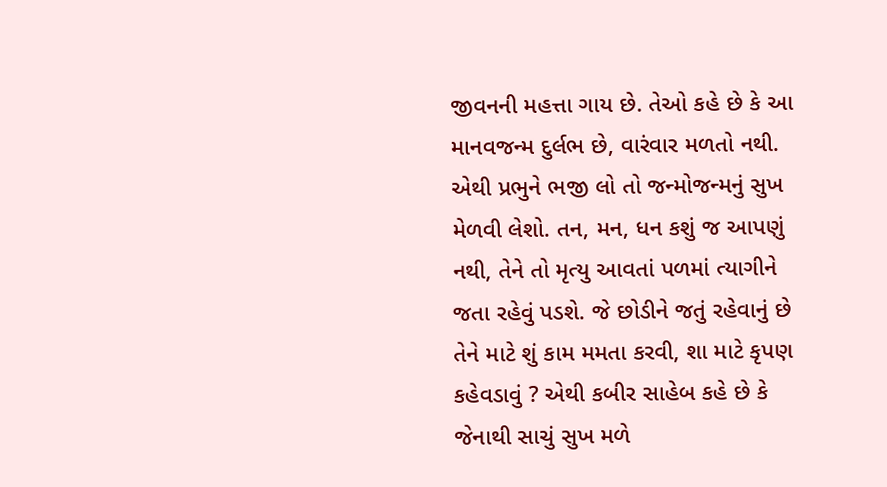જીવનની મહત્તા ગાય છે. તેઓ કહે છે કે આ માનવજન્મ દુર્લભ છે, વારંવાર મળતો નથી. એથી પ્રભુને ભજી લો તો જન્મોજન્મનું સુખ મેળવી લેશો. તન, મન, ધન કશું જ આપણું નથી, તેને તો મૃત્યુ આવતાં પળમાં ત્યાગીને જતા રહેવું પડશે. જે છોડીને જતું રહેવાનું છે તેને માટે શું કામ મમતા કરવી, શા માટે કૃપણ કહેવડાવું ? એથી કબીર સાહેબ કહે છે કે જેનાથી સાચું સુખ મળે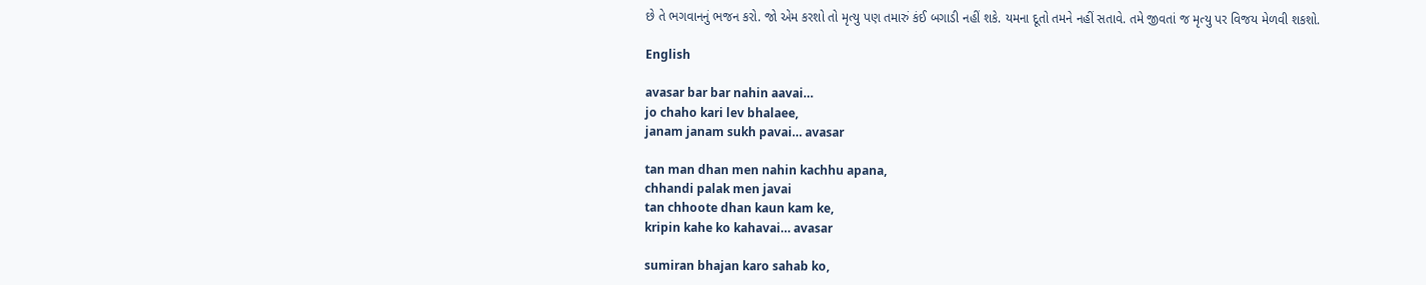છે તે ભગવાનનું ભજન કરો. જો એમ કરશો તો મૃત્યુ પણ તમારું કંઈ બગાડી નહીં શકે. યમના દૂતો તમને નહીં સતાવે. તમે જીવતાં જ મૃત્યુ પર વિજય મેળવી શકશો.

English

avasar bar bar nahin aavai…
jo chaho kari lev bhalaee,
janam janam sukh pavai… avasar

tan man dhan men nahin kachhu apana,
chhandi palak men javai
tan chhoote dhan kaun kam ke,
kripin kahe ko kahavai… avasar

sumiran bhajan karo sahab ko,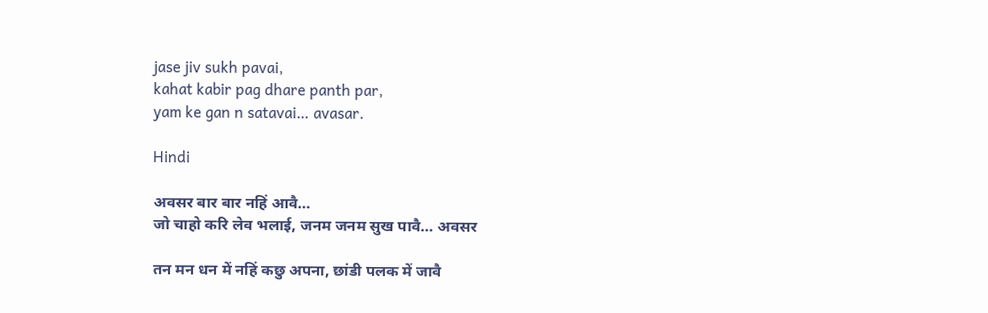jase jiv sukh pavai,
kahat kabir pag dhare panth par,
yam ke gan n satavai… avasar.

Hindi

अवसर बार बार नहिं आवै…
जो चाहो करि लेव भलाई, जनम जनम सुख पावै… अवसर

तन मन धन में नहिं कछु अपना, छांडी पलक में जावै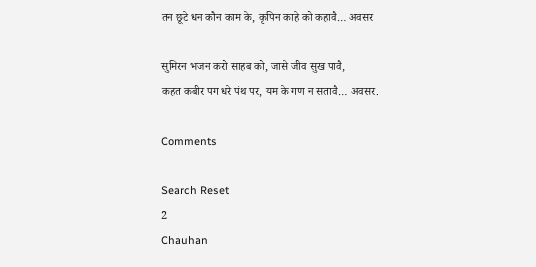तन छूटे धन कौन काम के, कृपिन काहे को कहावै… अवसर

सुमिरन भजन करो साहब को, जासे जीव सुख पावै,
कहत कबीर पग धरे पंथ पर, यम के गण न सतावै… अवसर.

Comments

Search Reset
2
Chauhan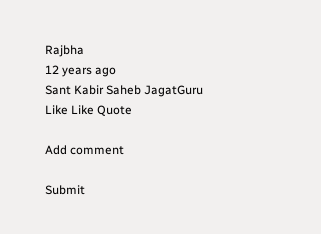Rajbha
12 years ago
Sant Kabir Saheb JagatGuru
Like Like Quote

Add comment

Submit